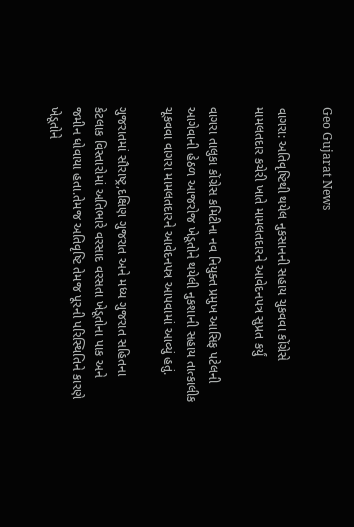Geo Gujarat News

વાગરા: અતિવૃષ્ટિથી થયેલ નુકસાનની સહાય ચુકવવા કોંગ્રેસે મામલતદાર કચેરી ખાતે મામલતદારને આવેદનપત્ર સુપ્રત કર્યું

વાગરા તાલુકા કોંગ્રેસ કમિટીના નવ નિયુક્ત પ્રમુખ આસિફ પટેલની આગેવાની હેઠળ આજરોજ ખેડૂતોને થયેલી નુકશાની સહાય તાત્કાલીક ચૂકવવા વાગરા મામલતદારને આવેદનપત્ર આપવામાં આવ્યું હતું.

ગુજરાતમાં સૌરાષ્ટ્ર,દક્ષિણ ગુજરાત અને મધ્ય ગુજરાત સહિતના કેટલાક વિસ્તારોમાં અતિભારે વરસાદ વરસતા ખેડૂતોના પાક અને જમીન ધોવાયા હતા.તેમજ અતિવૃષ્ટિ તેમજ પૂરની પરિસ્થિતિને કારણે ખેડૂતોને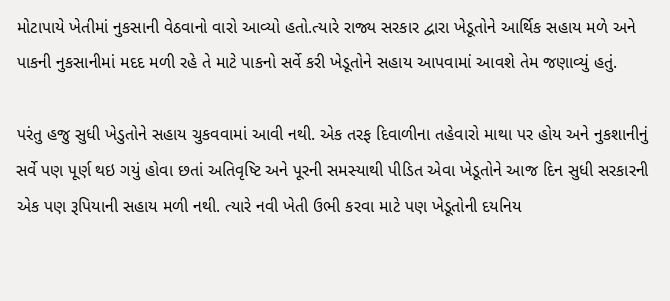મોટાપાયે ખેતીમાં નુકસાની વેઠવાનો વારો આવ્યો હતો.ત્યારે રાજ્ય સરકાર દ્વારા ખેડૂતોને આર્થિક સહાય મળે અને પાકની નુકસાનીમાં મદદ મળી રહે તે માટે પાકનો સર્વે કરી ખેડૂતોને સહાય આપવામાં આવશે તેમ જણાવ્યું હતું.

પરંતુ હજુ સુધી ખેડુતોને સહાય ચુકવવામાં આવી નથી. એક તરફ દિવાળીના તહેવારો માથા પર હોય અને નુકશાનીનું સર્વે પણ પૂર્ણ થઇ ગયું હોવા છતાં અતિવૃષ્ટિ અને પૂરની સમસ્યાથી પીડિત એવા ખેડૂતોને આજ દિન સુધી સરકારની એક પણ રૂપિયાની સહાય મળી નથી. ત્યારે નવી ખેતી ઉભી કરવા માટે પણ ખેડૂતોની દયનિય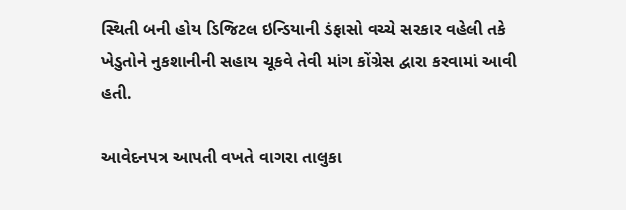સ્થિતી બની હોય ડિજિટલ ઇન્ડિયાની ડંફાસો વચ્ચે સરકાર વહેલી તકે ખેડુતોને નુકશાનીની સહાય ચૂકવે તેવી માંગ કોંગ્રેસ દ્વારા કરવામાં આવી હતી.

આવેદનપત્ર આપતી વખતે વાગરા તાલુકા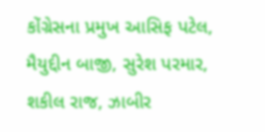કોંગ્રેસના પ્રમુખ આસિફ પટેલ, મૈયુદ્દીન બાજી, સુરેશ પરમાર, શકીલ રાજ, ઝાબીર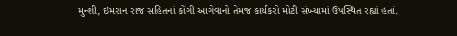મુન્શી, ઇમરાન રાજ સહિતનાં કોંગી આગેવાનો તેમજ કાર્યકરો મોટી સંખ્યામાં ઉપસ્થિત રહ્યાં હતાં.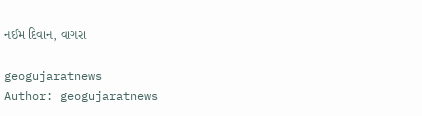નઈમ દિવાન, વાગરા

geogujaratnews
Author: geogujaratnews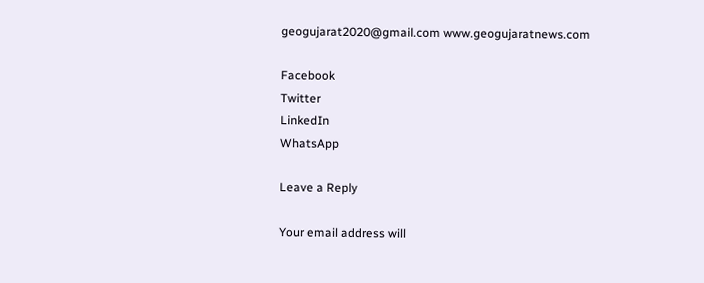geogujarat2020@gmail.com www.geogujaratnews.com

Facebook
Twitter
LinkedIn
WhatsApp

Leave a Reply

Your email address will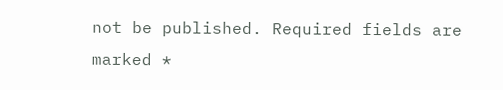not be published. Required fields are marked *